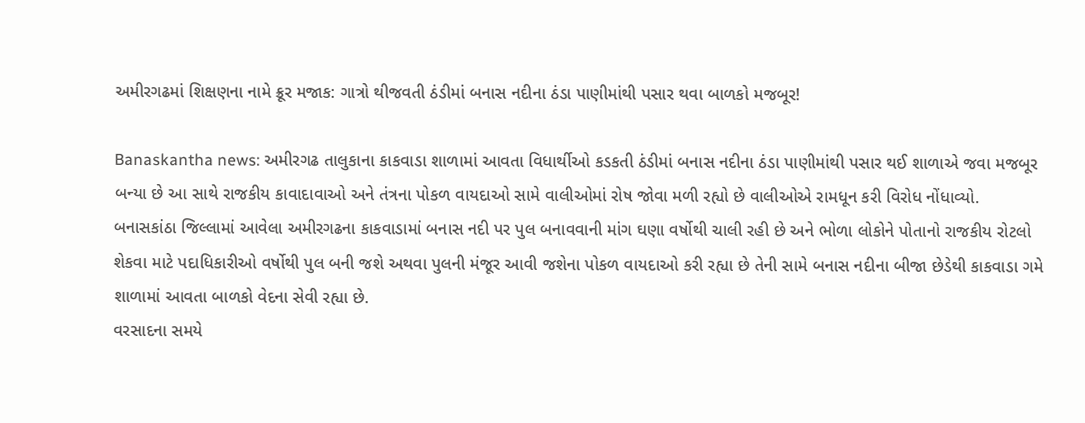અમીરગઢમાં શિક્ષણના નામે ક્રૂર મજાક: ગાત્રો થીજવતી ઠંડીમાં બનાસ નદીના ઠંડા પાણીમાંથી પસાર થવા બાળકો મજબૂર!

Banaskantha news: અમીરગઢ તાલુકાના કાકવાડા શાળામાં આવતા વિધાર્થીઓ કડકતી ઠંડીમાં બનાસ નદીના ઠંડા પાણીમાંથી પસાર થઈ શાળાએ જવા મજબૂર બન્યા છે આ સાથે રાજકીય કાવાદાવાઓ અને તંત્રના પોકળ વાયદાઓ સામે વાલીઓમાં રોષ જોવા મળી રહ્યો છે વાલીઓએ રામધૂન કરી વિરોધ નોંધાવ્યો.
બનાસકાંઠા જિલ્લામાં આવેલા અમીરગઢના કાકવાડામાં બનાસ નદી પર પુલ બનાવવાની માંગ ઘણા વર્ષોથી ચાલી રહી છે અને ભોળા લોકોને પોતાનો રાજકીય રોટલો શેકવા માટે પદાધિકારીઓ વર્ષોથી પુલ બની જશે અથવા પુલની મંજૂર આવી જશેના પોકળ વાયદાઓ કરી રહ્યા છે તેની સામે બનાસ નદીના બીજા છેડેથી કાકવાડા ગમે શાળામાં આવતા બાળકો વેદના સેવી રહ્યા છે.
વરસાદના સમયે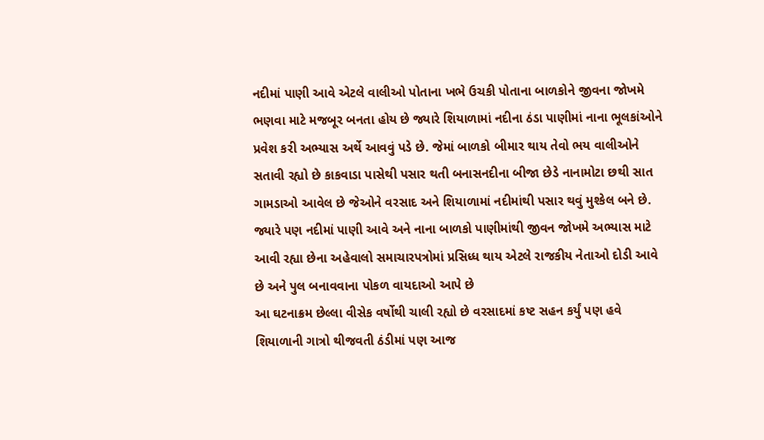નદીમાં પાણી આવે એટલે વાલીઓ પોતાના ખભે ઉચકી પોતાના બાળકોને જીવના જોખમે ભણવા માટે મજબૂર બનતા હોય છે જ્યારે શિયાળામાં નદીના ઠંડા પાણીમાં નાના ભૂલકાંઓને પ્રવેશ કરી અભ્યાસ અર્થે આવવું પડે છે. જેમાં બાળકો બીમાર થાય તેવો ભય વાલીઓને સતાવી રહ્યો છે કાકવાડા પાસેથી પસાર થતી બનાસનદીના બીજા છેડે નાનામોટા છથી સાત ગામડાઓ આવેલ છે જેઓને વરસાદ અને શિયાળામાં નદીમાંથી પસાર થવું મુશ્કેલ બને છે. જ્યારે પણ નદીમાં પાણી આવે અને નાના બાળકો પાણીમાંથી જીવન જોખમે અભ્યાસ માટે આવી રહ્યા છેના અહેવાલો સમાચારપત્રોમાં પ્રસિધ્ધ થાય એટલે રાજકીય નેતાઓ દોડી આવે છે અને પુલ બનાવવાના પોકળ વાયદાઓ આપે છે
આ ઘટનાક્રમ છેલ્લા વીસેક વર્ષોથી ચાલી રહ્યો છે વરસાદમાં કષ્ટ સહન કર્યું પણ હવે શિયાળાની ગાત્રો થીજવતી ઠંડીમાં પણ આજ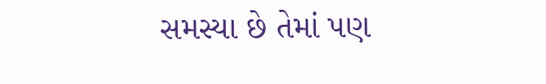સમસ્યા છે તેમાં પણ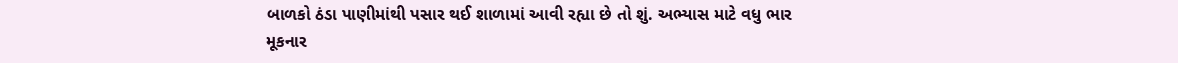બાળકો ઠંડા પાણીમાંથી પસાર થઈ શાળામાં આવી રહ્યા છે તો શું. અભ્યાસ માટે વધુ ભાર મૂકનાર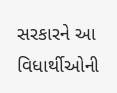સરકારને આ વિધાર્થીઓની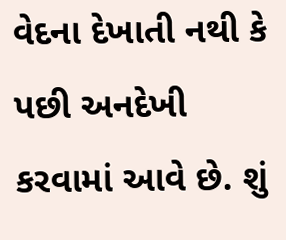વેદના દેખાતી નથી કે પછી અનદેખી કરવામાં આવે છે. શું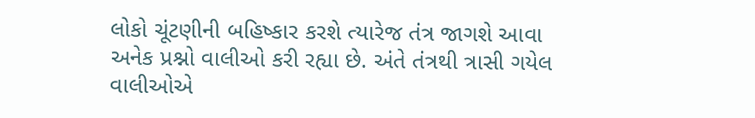લોકો ચૂંટણીની બહિષ્કાર કરશે ત્યારેજ તંત્ર જાગશે આવા અનેક પ્રશ્નો વાલીઓ કરી રહ્યા છે. અંતે તંત્રથી ત્રાસી ગયેલ વાલીઓએ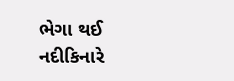ભેગા થઈ નદીકિનારે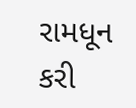રામધૂન કરી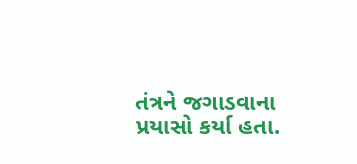તંત્રને જગાડવાના પ્રયાસો કર્યા હતા.